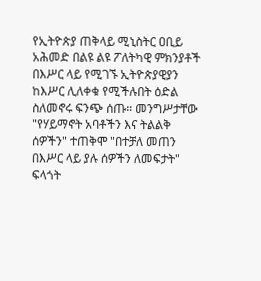የኢትዮጵያ ጠቅላይ ሚኒስትር ዐቢይ አሕመድ በልዩ ልዩ ፖለትካዊ ምክንያቶች በእሥር ላይ የሚገኙ ኢትዮጵያዊያን ከእሥር ሊለቀቁ የሚችሉበት ዕድል ስለመኖሩ ፍንጭ ሰጡ። መንግሥታቸው "የሃይማኖት አባቶችን እና ትልልቅ ሰዎችን" ተጠቅሞ "በተቻለ መጠን በእሥር ላይ ያሉ ሰዎችን ለመፍታት" ፍላጎት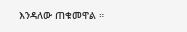እንዳለው ጠቁመዋል ።